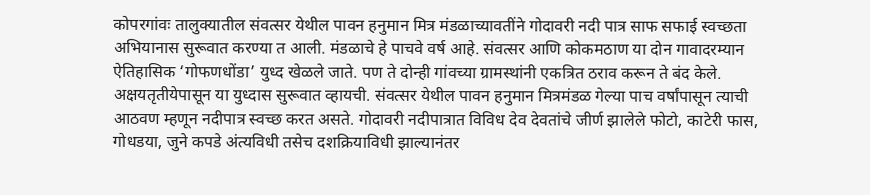कोपरगांवः तालुक्यातील संवत्सर येथील पावन हनुमान मित्र मंडळाच्यावतींने गोदावरी नदी पात्र साफ सफाई स्वच्छता अभियानास सुरूवात करण्या त आली. मंडळाचे हे पाचवे वर्ष आहे. संवत्सर आणि कोकमठाण या दोन गावादरम्यान ऐतिहासिक ‘गोफणधोंडा’ युध्द खेळले जाते. पण ते दोन्ही गांवच्या ग्रामस्थांनी एकत्रित ठराव करून ते बंद केले. अक्षयतृतीयेपासून या युध्दास सुरूवात व्हायची. संवत्सर येथील पावन हनुमान मित्रमंडळ गेल्या पाच वर्षांपासून त्याची आठवण म्हणून नदीपात्र स्वच्छ करत असते. गोदावरी नदीपात्रात विविध देव देवतांचे जीर्ण झालेले फोटो, काटेरी फास, गोधडया, जुने कपडे अंत्यविधी तसेच दशक्रियाविधी झाल्यानंतर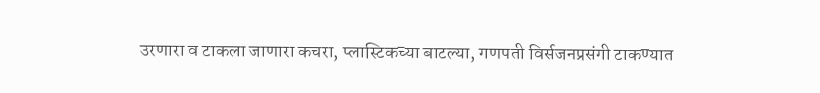उरणारा व टाकला जाणारा कचरा, प्लास्टिकच्या बाटल्या, गणपती विर्सजनप्रसंगी टाकण्यात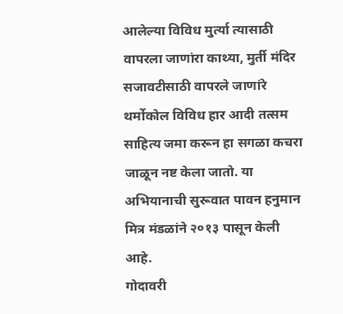आलेल्या विविध मुर्त्या त्यासाठी वापरला जाणांरा काथ्या, मुर्ती मंदिर सजावटीसाठी वापरले जाणांरे थर्मोकोल विविध हार आदी तत्सम साहित्य जमा करून हा सगळा कचरा जाळून नष्ट केला जातो. या अभियानाची सुरूवात पावन हनुमान मित्र मंडळांने २०१३ पासून केली आहे.
गोदावरी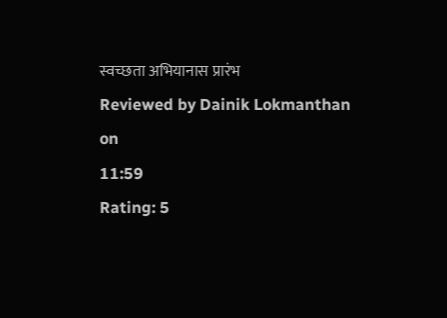स्वच्छता अभियानास प्रारंभ
Reviewed by Dainik Lokmanthan
on
11:59
Rating: 5